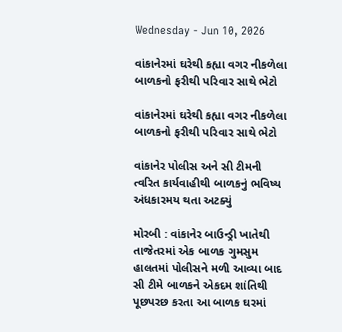Wednesday - Jun 10, 2026

વાંકાનેરમાં ઘરેથી કહ્યા વગર નીકળેલા બાળકનો ફરીથી પરિવાર સાથે ભેટો

વાંકાનેરમાં ઘરેથી કહ્યા વગર નીકળેલા બાળકનો ફરીથી પરિવાર સાથે ભેટો

વાંકાનેર પોલીસ અને સી ટીમની ત્વરિત કાર્યવાહીથી બાળકનું ભવિષ્ય અંધકારમય થતા અટક્યું

મોરબી : વાંકાનેર બાઉન્ડ્રી ખાતેથી તાજેતરમાં એક બાળક ગુમસુમ હાલતમાં પોલીસને મળી આવ્યા બાદ સી ટીમે બાળકને એકદમ શાંતિથી પૂછપરછ કરતા આ બાળક ઘરમાં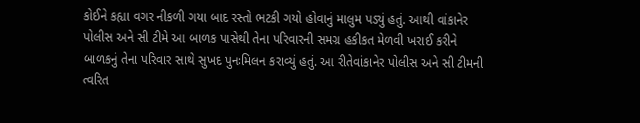કોઈને કહ્યા વગર નીકળી ગયા બાદ રસ્તો ભટકી ગયો હોવાનું માલુમ પડ્યું હતું. આથી વાંકાનેર પોલીસ અને સી ટીમે આ બાળક પાસેથી તેના પરિવારની સમગ્ર હકીકત મેળવી ખરાઈ કરીને બાળકનું તેના પરિવાર સાથે સુખદ પુનઃમિલન કરાવ્યું હતું. આ રીતેવાંકાનેર પોલીસ અને સી ટીમની ત્વરિત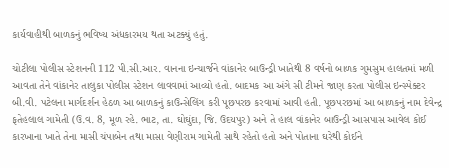કાર્યવાહીથી બાળકનું ભવિષ્ય અંધકારમય થતા અટક્યું હતું.

ચોટીલા પોલીસ સ્ટેશનની 112 પી.સી.આર. વાનના ઇન્ચાર્જને વાંકાનેર બાઉન્ડ્રી ખાતેથી 8 વર્ષનો બાળક ગુમસુમ હાલતમાં મળી આવતા તેને વાંકાનેર તાલુકા પોલીસ સ્ટેશન લાવવામાં આવ્યો હતો. બાદમક આ અંગે સી ટીમને જાણ કરતા પોલીસ ઇન્સ્પેક્ટર બી.વી. પટેલના માર્ગદર્શન હેઠળ આ બાળકનું કાઉન્સેલિંગ કરી પૂછપરછ કરવામાં આવી હતી. પૂછપરછમાં આ બાળકનું નામ દેવેન્દ્ર ફતેહલાલ ગામેતી (ઉ.વ. 8, મૂળ રહે. ભાટ, તા. ઘોઘુંદા, જિ. ઉદયપુર) અને તે હાલ વાંકાનેર બાઉન્ડ્રી આસપાસ આવેલ કોઈ કારખાના ખાતે તેના માસી ચંપાબેન તથા માસા વેણીરામ ગામેતી સાથે રહેતો હતો અને પોતાના ઘરેથી કોઈને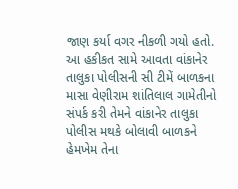જાણ કર્યા વગર નીકળી ગયો હતો. આ હકીકત સામે આવતા વાંકાનેર તાલુકા પોલીસની સી ટીમેં બાળકના માસા વેણીરામ શાંતિલાલ ગામેતીનો સંપર્ક કરી તેમને વાંકાનેર તાલુકા પોલીસ મથકે બોલાવી બાળકને હેમખેમ તેના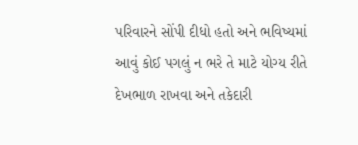પરિવારને સોંપી દીધો હતો અને ભવિષ્યમાં આવું કોઈ પગલું ન ભરે તે માટે યોગ્ય રીતે દેખભાળ રાખવા અને તકેદારી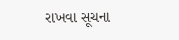રાખવા સૂચના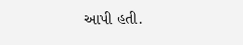આપી હતી.